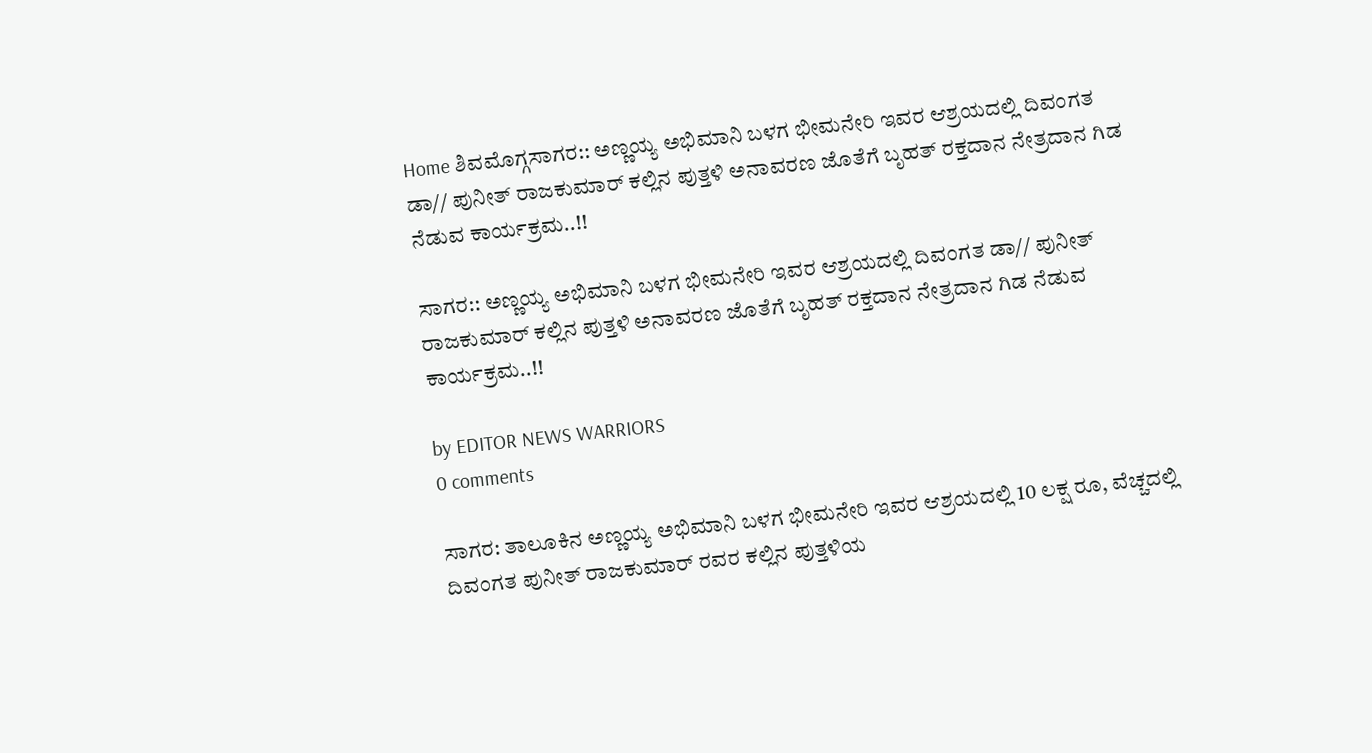Home ಶಿವಮೊಗ್ಗಸಾಗರ:: ಅಣ್ಣಯ್ಯ ಅಭಿಮಾನಿ ಬಳಗ ಭೀಮನೇರಿ ಇವರ ಆಶ್ರಯದಲ್ಲಿ ದಿವಂಗತ ಡಾ// ಪುನೀತ್ ರಾಜಕುಮಾರ್ ಕಲ್ಲಿನ ಪುತ್ತಳಿ ಅನಾವರಣ ಜೊತೆಗೆ ಬೃಹತ್ ರಕ್ತದಾನ ನೇತ್ರದಾನ ಗಿಡ ನೆಡುವ ಕಾರ್ಯಕ್ರಮ..!!

ಸಾಗರ:: ಅಣ್ಣಯ್ಯ ಅಭಿಮಾನಿ ಬಳಗ ಭೀಮನೇರಿ ಇವರ ಆಶ್ರಯದಲ್ಲಿ ದಿವಂಗತ ಡಾ// ಪುನೀತ್ ರಾಜಕುಮಾರ್ ಕಲ್ಲಿನ ಪುತ್ತಳಿ ಅನಾವರಣ ಜೊತೆಗೆ ಬೃಹತ್ ರಕ್ತದಾನ ನೇತ್ರದಾನ ಗಿಡ ನೆಡುವ ಕಾರ್ಯಕ್ರಮ..!!

by EDITOR NEWS WARRIORS
0 comments

ಸಾಗರ: ತಾಲೂಕಿನ ಅಣ್ಣಯ್ಯ ಅಭಿಮಾನಿ ಬಳಗ ಭೀಮನೇರಿ ಇವರ ಆಶ್ರಯದಲ್ಲಿ 10 ಲಕ್ಷ ರೂ, ವೆಚ್ಚದಲ್ಲಿ ದಿವಂಗತ ಪುನೀತ್ ರಾಜಕುಮಾರ್ ರವರ ಕಲ್ಲಿನ ಪುತ್ತಳಿಯ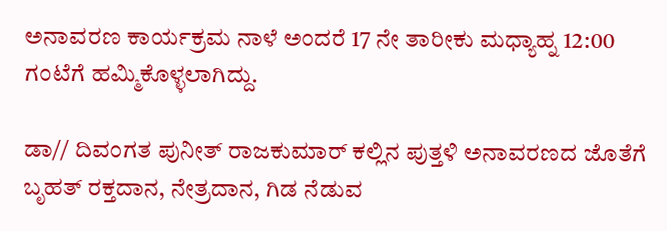ಅನಾವರಣ ಕಾರ್ಯಕ್ರಮ ನಾಳೆ ಅಂದರೆ 17 ನೇ ತಾರೀಕು ಮಧ್ಯಾಹ್ನ 12:00 ಗಂಟೆಗೆ ಹಮ್ಮಿಕೊಳ್ಳಲಾಗಿದ್ದು.

ಡಾ// ದಿವಂಗತ ಪುನೀತ್ ರಾಜಕುಮಾರ್ ಕಲ್ಲಿನ ಪುತ್ತಳಿ ಅನಾವರಣದ ಜೊತೆಗೆ ಬೃಹತ್ ರಕ್ತದಾನ, ನೇತ್ರದಾನ, ಗಿಡ ನೆಡುವ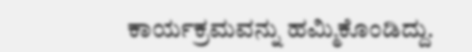ಕಾರ್ಯಕ್ರಮವನ್ನು ಹಮ್ಮಿಕೊಂಡಿದ್ದು.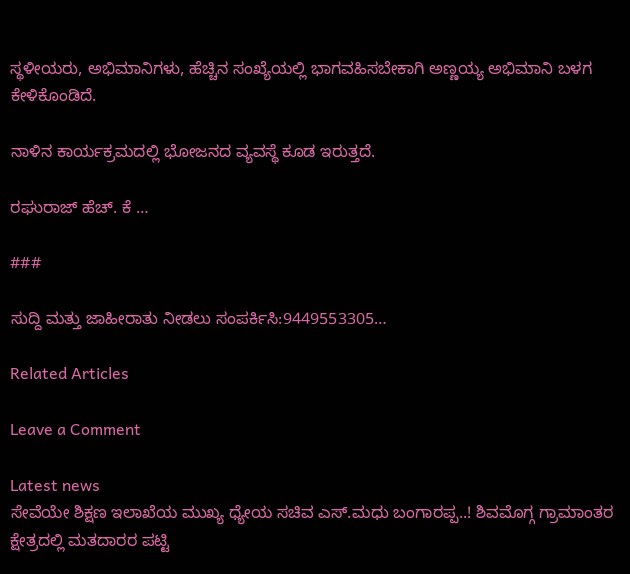ಸ್ಥಳೀಯರು, ಅಭಿಮಾನಿಗಳು, ಹೆಚ್ಚಿನ ಸಂಖ್ಯೆಯಲ್ಲಿ ಭಾಗವಹಿಸಬೇಕಾಗಿ ಅಣ್ಣಯ್ಯ ಅಭಿಮಾನಿ ಬಳಗ ಕೇಳಿಕೊಂಡಿದೆ.

ನಾಳಿನ ಕಾರ್ಯಕ್ರಮದಲ್ಲಿ ಭೋಜನದ ವ್ಯವಸ್ಥೆ ಕೂಡ ಇರುತ್ತದೆ.

ರಘುರಾಜ್ ಹೆಚ್. ಕೆ …

###

ಸುದ್ದಿ ಮತ್ತು ಜಾಹೀರಾತು ನೀಡಲು ಸಂಪರ್ಕಿಸಿ:9449553305…

Related Articles

Leave a Comment

Latest news
ಸೇವೆಯೇ ಶಿಕ್ಷಣ ಇಲಾಖೆಯ ಮುಖ್ಯ ಧ್ಯೇಯ ಸಚಿವ ಎಸ್.ಮಧು ಬಂಗಾರಪ್ಪ..! ಶಿವಮೊಗ್ಗ ಗ್ರಾಮಾಂತರ ಕ್ಷೇತ್ರದಲ್ಲಿ ಮತದಾರರ ಪಟ್ಟಿ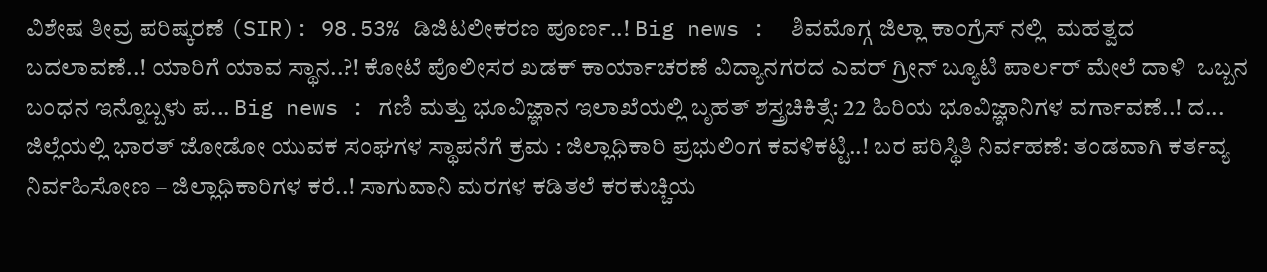ವಿಶೇಷ ತೀವ್ರ ಪರಿಷ್ಕರಣೆ (SIR): 98.53% ಡಿಜಿಟಲೀಕರಣ ಪೂರ್ಣ..! Big news :  ಶಿವಮೊಗ್ಗ ಜಿಲ್ಲಾ ಕಾಂಗ್ರೆಸ್ ನಲ್ಲಿ  ಮಹತ್ವದ ಬದಲಾವಣೆ..! ಯಾರಿಗೆ ಯಾವ ಸ್ಥಾನ..?! ಕೋಟೆ ಪೊಲೀಸರ ಖಡಕ್ ಕಾರ್ಯಾಚರಣೆ ವಿದ್ಯಾನಗರದ ಎವರ್ ಗ್ರೀನ್ ಬ್ಯೂಟಿ ಪಾರ್ಲರ್ ಮೇಲೆ ದಾಳಿ  ಒಬ್ಬನ ಬಂಧನ ಇನ್ನೊಬ್ಬಳು ಪ... Big news : ಗಣಿ ಮತ್ತು ಭೂವಿಜ್ಞಾನ ಇಲಾಖೆಯಲ್ಲಿ ಬೃಹತ್ ಶಸ್ತ್ರಚಿಕಿತ್ಸೆ: 22 ಹಿರಿಯ ಭೂವಿಜ್ಞಾನಿಗಳ ವರ್ಗಾವಣೆ..! ದ... ಜಿಲ್ಲೆಯಲ್ಲಿ ಭಾರತ್ ಜೋಡೋ ಯುವಕ ಸಂಘಗಳ ಸ್ಥಾಪನೆಗೆ ಕ್ರಮ : ಜಿಲ್ಲಾಧಿಕಾರಿ ಪ್ರಭುಲಿಂಗ ಕವಳಿಕಟ್ಟಿ..! ಬರ ಪರಿಸ್ಥಿತಿ ನಿರ್ವಹಣೆ: ತಂಡವಾಗಿ ಕರ್ತವ್ಯ ನಿರ್ವಹಿಸೋಣ – ಜಿಲ್ಲಾಧಿಕಾರಿಗಳ ಕರೆ..! ಸಾಗುವಾನಿ ಮರಗಳ ಕಡಿತಲೆ ಕರಕುಚ್ಚಿಯ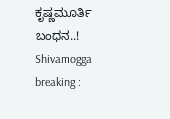ಕೃಷ್ಣಮೂರ್ತಿ ಬಂಧನ..! Shivamogga breaking :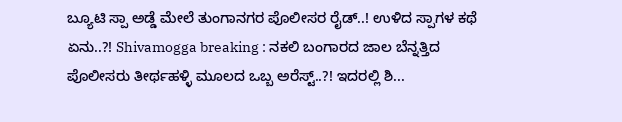ಬ್ಯೂಟಿ ಸ್ಪಾ ಅಡ್ಡೆ ಮೇಲೆ ತುಂಗಾನಗರ ಪೊಲೀಸರ ರೈಡ್..! ಉಳಿದ ಸ್ಪಾಗಳ ಕಥೆ ಏನು..?! Shivamogga breaking : ನಕಲಿ ಬಂಗಾರದ ಜಾಲ ಬೆನ್ನತ್ತಿದ ಪೊಲೀಸರು ತೀರ್ಥಹಳ್ಳಿ ಮೂಲದ ಒಬ್ಬ ಅರೆಸ್ಟ್..?! ಇದರಲ್ಲಿ ಶಿ...